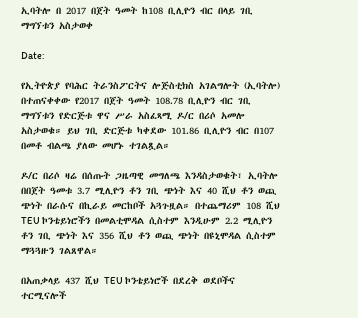ኢባትሎ በ 2017 በጀት ዓመት ከ108 ቢሊዮን ብር በላይ ገቢ ማግኘቱን አስታወቀ

Date:

የኢትዮጵያ የባሕር ትራንስፖርትና ሎጅስቲክስ አገልግሎት (ኢባትሎ) በተጠናቀቀው የ2017 በጀት ዓመት 108.78 ቢሊዮን ብር ገቢ ማግኘቱን የድርጅቱ ዋና ሥራ አስፈጻሚ ዶ/ር በሪሶ አመሎ አስታወቁ። ይህ ገቢ ድርጅቱ ካቀደው 101.86 ቢሊዮን ብር በ107 በመቶ ብልጫ ያለው መሆኑ ተገልጿል።

ዶ/ር በሪሶ ዛሬ በሰጡት ጋዜጣዊ መግለጫ እንዳስታወቁት፣ ኢባትሎ በበጀት ዓመቱ 3.7 ሚሊዮን ቶን ገቢ ጭነት እና 40 ሺህ ቶን ወጪ ጭነት በራሱና በኪራይ መርከቦች አጓጉዟል። በተጨማሪም 108 ሺህ TEU ኮንቴይነሮችን በመልቲሞዳል ሲስተም እንዲሁም 2.2 ሚሊዮን ቶን ገቢ ጭነት እና 356 ሺህ ቶን ወጪ ጭነት በዩኒሞዳል ሲስተም ማጓጓዙን ገልጸዋል።

በአጠቃላይ 437 ሺህ TEU ኮንቴይነሮች በደረቅ ወደቦችና ተርሚናሎች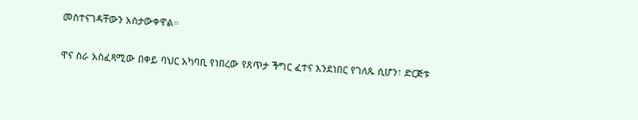መስተናገዳቸውን አስታውቀዋል።

ዋና ስራ አስፈጻሚው በቀይ ባህር አካባቢ የነበረው የጸጥታ ችግር ፈተና እንደነበር የገለጹ ሲሆን፣ ድርጅቱ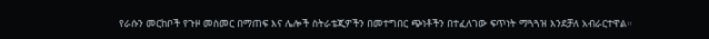የራሱን መርከቦች የጉዞ መስመር በማጠፍ እና ሌሎች ስትራቴጂዎችን በመተግበር ጭነቶችን በተፈለገው ፍጥነት ማጓጓዝ እንደቻለ አብራርተዋል።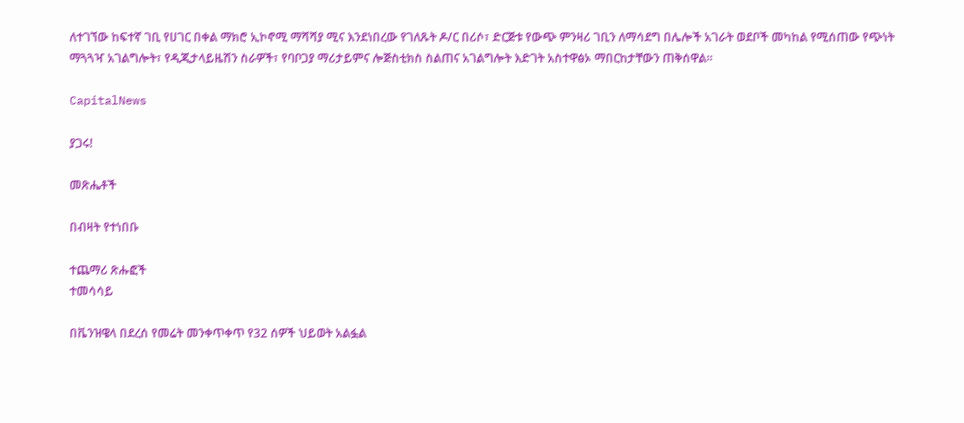ለተገኘው ከፍተኛ ገቢ የሀገር በቀል ማክሮ ኢኮኖሚ ማሻሻያ ሚና እንደነበረው የገለጹት ዶ/ር በሪሶ፣ ድርጅቱ የውጭ ምንዛሪ ገቢን ለማሳደግ በሌሎች አገራት ወደቦች መካከል የሚሰጠው የጭነት ማጓጓዣ አገልግሎት፣ የዲጂታላይዜሽን ስራዎች፣ የባቦጋያ ማሪታይምና ሎጅስቲክስ ስልጠና አገልግሎት እድገት አስተዋፅኦ ማበርከታቸውን ጠቅሰዋል።

CapitalNews

ያጋሩ!

መጽሔቶች

በብዛት የተነበቡ

ተጨማሪ ጽሑፎች
ተመሳሳይ

በቬንዝዌላ በደረሰ የመሬት መንቀጥቀጥ የ32 ሰዎች ህይወት አልፏል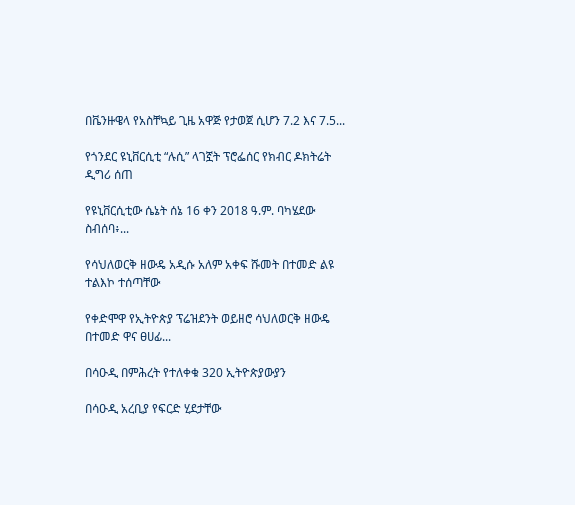በቬንዙዌላ የአስቸኳይ ጊዜ አዋጅ የታወጀ ሲሆን 7.2 እና 7.5...

የጎንደር ዩኒቨርሲቲ “ሉሲ” ላገኟት ፕሮፌሰር የክብር ዶክትሬት ዲግሪ ሰጠ

የዩኒቨርሲቲው ሴኔት ሰኔ 16 ቀን 2018 ዓ.ም. ባካሄደው ስብሰባ፥...

የሳህለወርቅ ዘውዴ አዲሱ አለም አቀፍ ሹመት በተመድ ልዩ ተልእኮ ተሰጣቸው

የቀድሞዋ የኢትዮጵያ ፕሬዝደንት ወይዘሮ ሳህለወርቅ ዘውዴ በተመድ ዋና ፀሀፊ...

በሳዑዲ በምሕረት የተለቀቁ 320 ኢትዮጵያውያን

በሳዑዲ አረቢያ የፍርድ ሂደታቸው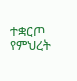ተቋርጦ የምህረት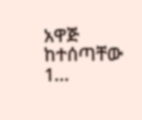አዋጅ ከተሰጣቸው 1...